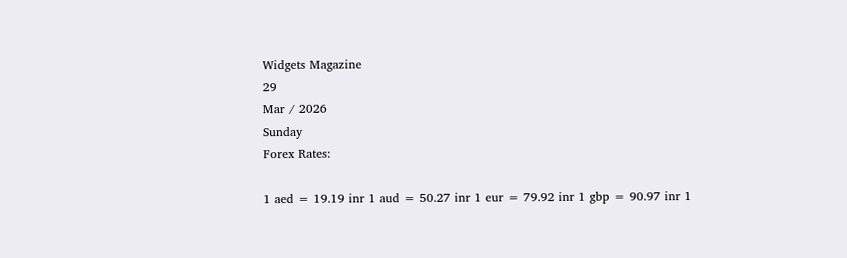Widgets Magazine
29
Mar / 2026
Sunday
Forex Rates:

1 aed = 19.19 inr 1 aud = 50.27 inr 1 eur = 79.92 inr 1 gbp = 90.97 inr 1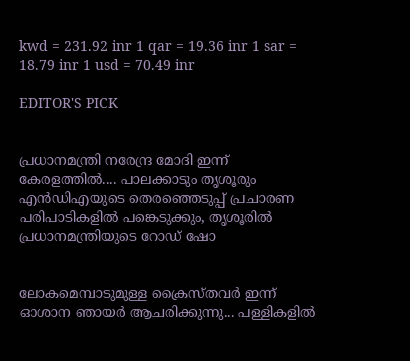kwd = 231.92 inr 1 qar = 19.36 inr 1 sar = 18.79 inr 1 usd = 70.49 inr

EDITOR'S PICK


പ്രധാനമന്ത്രി നരേന്ദ്ര മോദി ഇന്ന് കേരളത്തിൽ.... പാലക്കാടും തൃശൂരും എൻഡിഎയുടെ തെരഞ്ഞെടുപ്പ് പ്രചാരണ പരിപാടികളിൽ പങ്കെടുക്കും, തൃശൂരിൽ പ്രധാനമന്ത്രിയുടെ റോഡ് ഷോ


ലോകമെമ്പാടുമുള്ള ക്രൈസ്തവർ ഇന്ന് ഓശാന ഞായർ ആചരിക്കുന്നു... പള്ളികളിൽ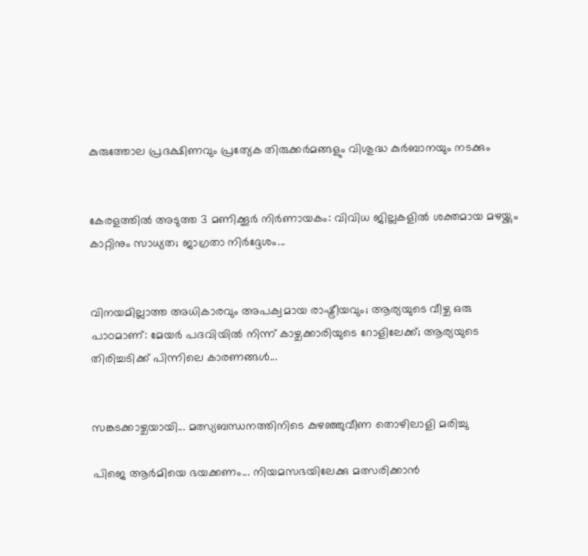കുരുത്തോല പ്രദക്ഷിണവും പ്രത്യേക തിരുക്കർമങ്ങളും വിശുദ്ധ കുർബാനയും നടക്കും


കേരളത്തിൽ അടുത്ത 3 മണിക്കൂർ നിർണായകം: വിവിധ ജില്ലകളിൽ ശക്തമായ മഴയ്ക്കും കാറ്റിനും സാധ്യത; ജാഗ്രതാ നിർദ്ദേശം...


വിനയമില്ലാത്ത അധികാരവും അപക്വമായ രാഷ്ട്രീയവും; ആര്യയുടെ വീഴ്ച ഒരു പാഠമാണ്: മേയർ പദവിയിൽ നിന്ന് കാഴ്ചക്കാരിയുടെ റോളിലേക്ക്; ആര്യയുടെ തിരിച്ചടിക്ക് പിന്നിലെ കാരണങ്ങൾ...


സങ്കടക്കാഴ്ചയായി... മത്സ്യബന്ധനത്തിനിടെ കുഴഞ്ഞുവീണ തൊഴിലാളി മരിച്ചു

പിജെ ആര്‍മിയെ ഭയക്കണം... നിയമസഭയിലേക്കു മത്സരിക്കാന്‍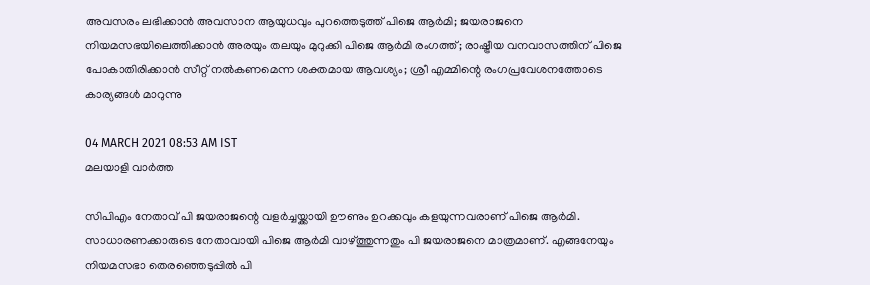അവസരം ലഭിക്കാന്‍ അവസാന ആയുധവും പുറത്തെടുത്ത് പിജെ ആര്‍മി; ജയരാജനെ നിയമസഭയിലെത്തിക്കാന്‍ അരയും തലയും മുറുക്കി പിജെ ആര്‍മി രംഗത്ത്; രാഷ്ട്രീയ വനവാസത്തിന് പിജെ പോകാതിരിക്കാന്‍ സീറ്റ് നല്‍കണമെന്ന ശക്തമായ ആവശ്യം; ശ്രീ എമ്മിന്റെ രംഗപ്രവേശനത്തോടെ കാര്യങ്ങള്‍ മാറുന്നു

04 MARCH 2021 08:53 AM IST
മലയാളി വാര്‍ത്ത

സിപിഎം നേതാവ് പി ജയരാജന്റെ വളര്‍ച്ചയ്ക്കായി ഊണും ഉറക്കവും കളയുന്നവരാണ് പിജെ ആര്‍മി. സാധാരണക്കാരുടെ നേതാവായി പിജെ ആര്‍മി വാഴ്ത്തുന്നതും പി ജയരാജനെ മാത്രമാണ്. എങ്ങനേയും നിയമസഭാ തെരഞ്ഞെടുപ്പില്‍ പി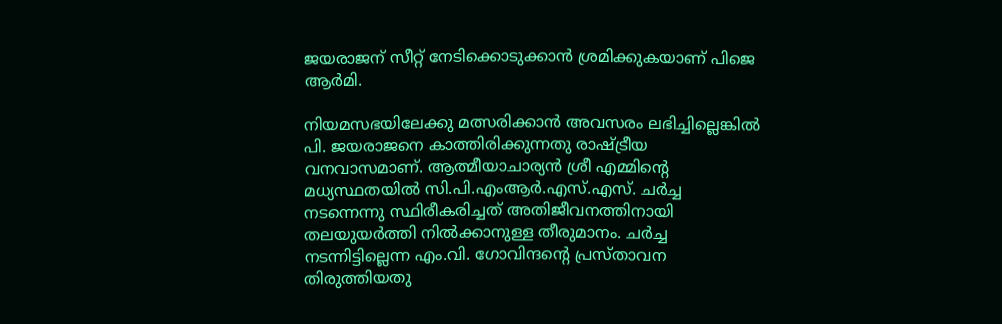ജയരാജന് സീറ്റ് നേടിക്കൊടുക്കാന്‍ ശ്രമിക്കുകയാണ് പിജെ ആര്‍മി.

നിയമസഭയിലേക്കു മത്സരിക്കാന്‍ അവസരം ലഭിച്ചില്ലെങ്കില്‍ പി. ജയരാജനെ കാത്തിരിക്കുന്നതു രാഷ്ട്രീയ വനവാസമാണ്. ആത്മീയാചാര്യന്‍ ശ്രീ എമ്മിന്റെ മധ്യസ്ഥതയില്‍ സി.പി.എംആര്‍.എസ്.എസ്. ചര്‍ച്ച നടന്നെന്നു സ്ഥിരീകരിച്ചത് അതിജീവനത്തിനായി തലയുയര്‍ത്തി നില്‍ക്കാനുള്ള തീരുമാനം. ചര്‍ച്ച നടന്നിട്ടില്ലെന്ന എം.വി. ഗോവിന്ദന്റെ പ്രസ്താവന തിരുത്തിയതു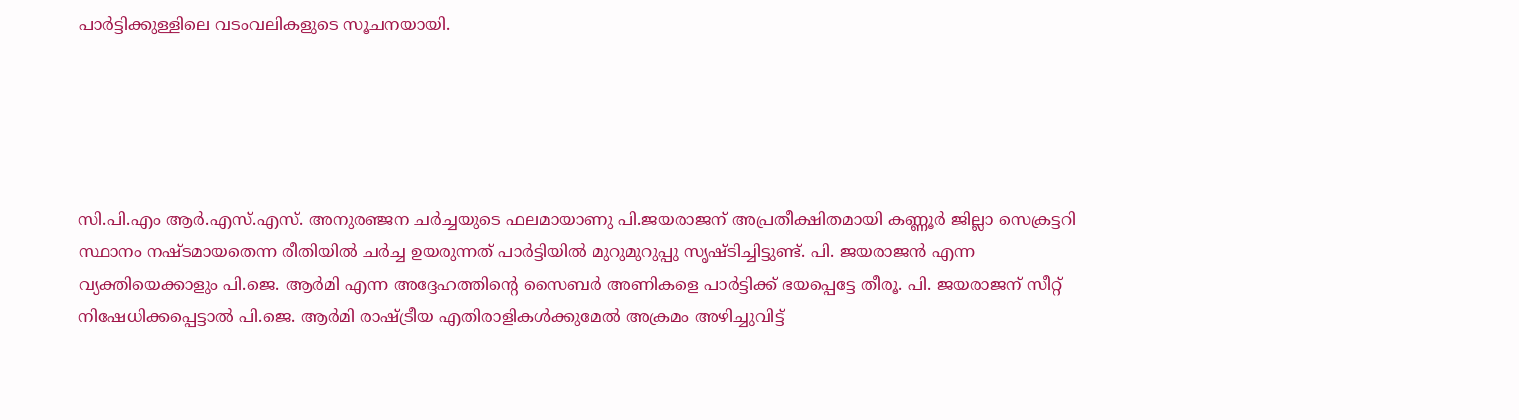പാര്‍ട്ടിക്കുള്ളിലെ വടംവലികളുടെ സൂചനയായി.





സി.പി.എം ആര്‍.എസ്.എസ്. അനുരഞ്ജന ചര്‍ച്ചയുടെ ഫലമായാണു പി.ജയരാജന് അപ്രതീക്ഷിതമായി കണ്ണൂര്‍ ജില്ലാ സെക്രട്ടറി സ്ഥാനം നഷ്ടമായതെന്ന രീതിയില്‍ ചര്‍ച്ച ഉയരുന്നത് പാര്‍ട്ടിയില്‍ മുറുമുറുപ്പു സൃഷ്ടിച്ചിട്ടുണ്ട്. പി. ജയരാജന്‍ എന്ന വ്യക്തിയെക്കാളും പി.ജെ. ആര്‍മി എന്ന അദ്ദേഹത്തിന്റെ സൈബര്‍ അണികളെ പാര്‍ട്ടിക്ക് ഭയപ്പെട്ടേ തീരൂ. പി. ജയരാജന് സീറ്റ് നിഷേധിക്കപ്പെട്ടാല്‍ പി.ജെ. ആര്‍മി രാഷ്ട്രീയ എതിരാളികള്‍ക്കുമേല്‍ അക്രമം അഴിച്ചുവിട്ട്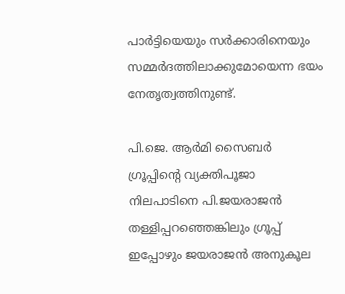പാര്‍ട്ടിയെയും സര്‍ക്കാരിനെയും സമ്മര്‍ദത്തിലാക്കുമോയെന്ന ഭയം നേതൃത്വത്തിനുണ്ട്.

പി.ജെ. ആര്‍മി സൈബര്‍ ഗ്രൂപ്പിന്റെ വ്യക്തിപൂജാ നിലപാടിനെ പി.ജയരാജന്‍ തള്ളിപ്പറഞ്ഞെങ്കിലും ഗ്രൂപ്പ് ഇപ്പോഴും ജയരാജന്‍ അനുകൂല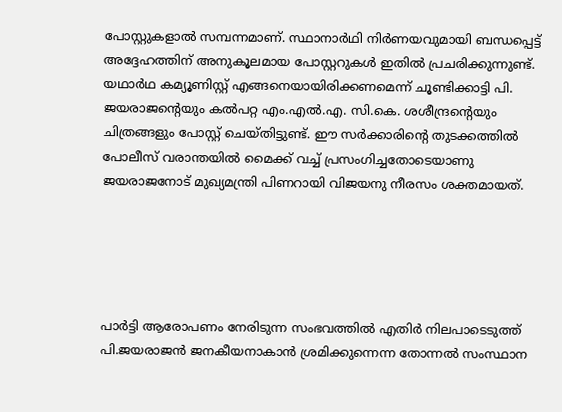പോസ്റ്റുകളാല്‍ സമ്പന്നമാണ്. സ്ഥാനാര്‍ഥി നിര്‍ണയവുമായി ബന്ധപ്പെട്ട് അദ്ദേഹത്തിന് അനുകൂലമായ പോസ്റ്ററുകള്‍ ഇതില്‍ പ്രചരിക്കുന്നുണ്ട്. യഥാര്‍ഥ കമ്യൂണിസ്റ്റ് എങ്ങനെയായിരിക്കണമെന്ന് ചൂണ്ടിക്കാട്ടി പി. ജയരാജന്റെയും കല്‍പറ്റ എം.എല്‍.എ. സി.കെ. ശശീന്ദ്രന്റെയും ചിത്രങ്ങളും പോസ്റ്റ് ചെയ്തിട്ടുണ്ട്. ഈ സര്‍ക്കാരിന്റെ തുടക്കത്തില്‍ പോലീസ് വരാന്തയില്‍ മൈക്ക് വച്ച് പ്രസംഗിച്ചതോടെയാണു ജയരാജനോട് മുഖ്യമന്ത്രി പിണറായി വിജയനു നീരസം ശക്തമായത്.





പാര്‍ട്ടി ആരോപണം നേരിടുന്ന സംഭവത്തില്‍ എതിര്‍ നിലപാടെടുത്ത് പി.ജയരാജന്‍ ജനകീയനാകാന്‍ ശ്രമിക്കുന്നെന്ന തോന്നല്‍ സംസ്ഥാന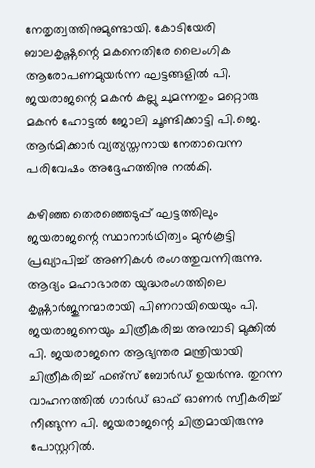നേതൃത്വത്തിനുമുണ്ടായി. കോടിയേരി ബാലകൃഷ്ണന്റെ മകനെതിരേ ലൈംഗിക ആരോപണമുയര്‍ന്ന ഘട്ടങ്ങളില്‍ പി. ജയരാജന്റെ മകന്‍ കല്ലു ചുമന്നതും മറ്റൊരു മകന്‍ ഹോട്ടല്‍ ജോലി ചൂണ്ടിക്കാട്ടി പി.ജെ. ആര്‍മിക്കാര്‍ വ്യത്യസ്തനായ നേതാവെന്ന പരിവേഷം അദ്ദേഹത്തിനു നല്‍കി.

കഴിഞ്ഞ തെരഞ്ഞെടുപ്പ് ഘട്ടത്തിലും ജയരാജന്റെ സ്ഥാനാര്‍ഥിത്വം മുന്‍കൂട്ടി പ്രഖ്യാപിച്ച് അണികള്‍ രംഗത്തുവന്നിരുന്നു. ആദ്യം മഹാഭാരത യുദ്ധരംഗത്തിലെ കൃഷ്ണാര്‍ജുനന്മാരായി പിണറായിയെയും പി. ജയരാജനെയും ചിത്രീകരിച്ച അമ്പാടി മുക്കില്‍ പി. ജയരാജനെ ആഭ്യന്തര മന്ത്രിയായി ചിത്രീകരിച്ച് ഫഌ്‌സ് ബോര്‍ഡ് ഉയര്‍ന്നു. തുറന്ന വാഹനത്തില്‍ ഗാര്‍ഡ് ഓഫ് ഓണര്‍ സ്വീകരിച്ച് നീങ്ങുന്ന പി. ജയരാജന്റെ ചിത്രമായിരുന്നു പോസ്റ്ററില്‍.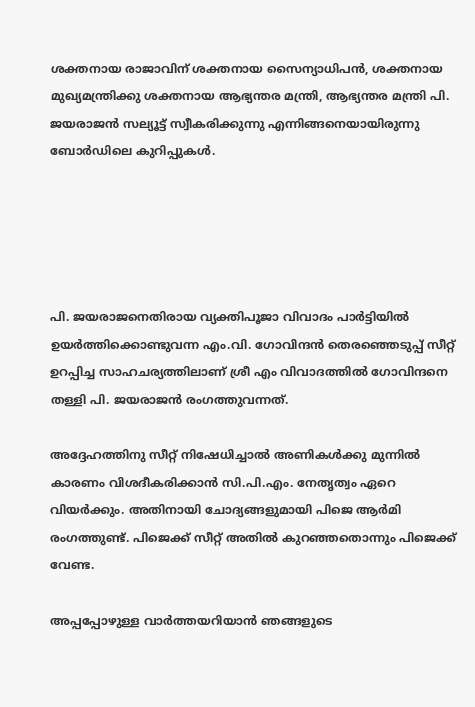ശക്തനായ രാജാവിന് ശക്തനായ സൈന്യാധിപന്‍, ശക്തനായ മുഖ്യമന്ത്രിക്കു ശക്തനായ ആഭ്യന്തര മന്ത്രി, ആഭ്യന്തര മന്ത്രി പി. ജയരാജന്‍ സല്യൂട്ട് സ്വീകരിക്കുന്നു എന്നിങ്ങനെയായിരുന്നു ബോര്‍ഡിലെ കുറിപ്പുകള്‍.





പി. ജയരാജനെതിരായ വ്യക്തിപൂജാ വിവാദം പാര്‍ട്ടിയില്‍ ഉയര്‍ത്തിക്കൊണ്ടുവന്ന എം.വി. ഗോവിന്ദന്‍ തെരഞ്ഞെടുപ്പ് സീറ്റ് ഉറപ്പിച്ച സാഹചര്യത്തിലാണ് ശ്രീ എം വിവാദത്തില്‍ ഗോവിന്ദനെ തള്ളി പി. ജയരാജന്‍ രംഗത്തുവന്നത്.

അദ്ദേഹത്തിനു സീറ്റ് നിഷേധിച്ചാല്‍ അണികള്‍ക്കു മുന്നില്‍ കാരണം വിശദീകരിക്കാന്‍ സി.പി.എം. നേതൃത്വം ഏറെ വിയര്‍ക്കും. അതിനായി ചോദ്യങ്ങളുമായി പിജെ ആര്‍മി രംഗത്തുണ്ട്. പിജെക്ക് സീറ്റ് അതില്‍ കുറഞ്ഞതൊന്നും പിജെക്ക് വേണ്ട.

അപ്പപ്പോഴുള്ള വാര്‍ത്തയറിയാന്‍ ഞങ്ങളുടെ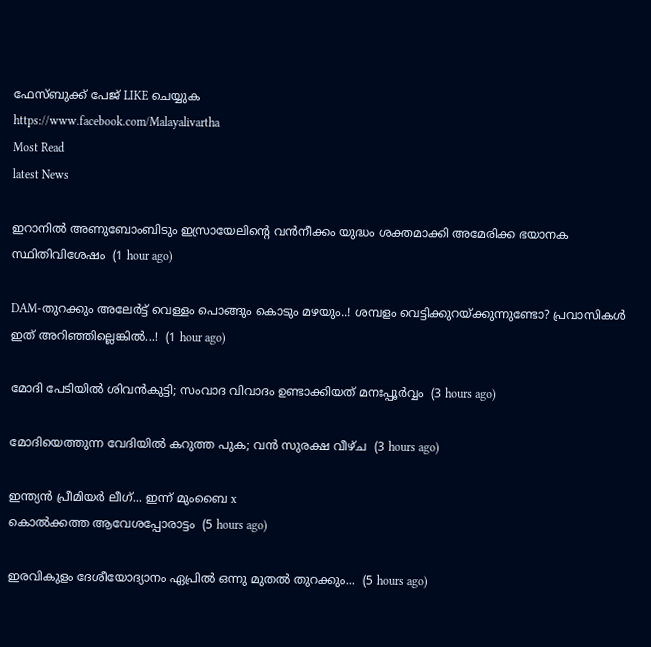ഫേസ്‌ബുക്ക്‌ പേജ് LIKE ചെയ്യുക
https://www.facebook.com/Malayalivartha
Most Read
latest News

ഇറാനില്‍ അണുബോംബിടും ഇസ്രായേലിന്റെ വന്‍നീക്കം യുദ്ധം ശക്തമാക്കി അമേരിക്ക ഭയാനക സ്ഥിതിവിശേഷം  (1 hour ago)

DAM-തുറക്കും അലേർട്ട് വെള്ളം പൊങ്ങും കൊടും മഴയും..! ശമ്പളം വെട്ടിക്കുറയ്ക്കുന്നുണ്ടോ? പ്രവാസികൾ ഇത് അറിഞ്ഞില്ലെങ്കിൽ...!  (1 hour ago)

മോദി പേടിയിൽ ശിവൻകുട്ടി; സംവാദ വിവാദം ഉണ്ടാക്കിയത് മനഃപ്പൂർവ്വം  (3 hours ago)

മോദിയെത്തുന്ന വേദിയിൽ കറുത്ത പുക; വൻ സുരക്ഷ വീഴ്ച  (3 hours ago)

ഇന്ത്യൻ പ്രീമിയർ ലീഗ്... ഇന്ന് മുംബൈ x
കൊൽക്കത്ത ആവേശപ്പോരാട്ടം  (5 hours ago)

ഇരവികുളം ദേശീയോദ്യാനം ഏപ്രിൽ ഒന്നു മുതൽ തുറക്കും...  (5 hours ago)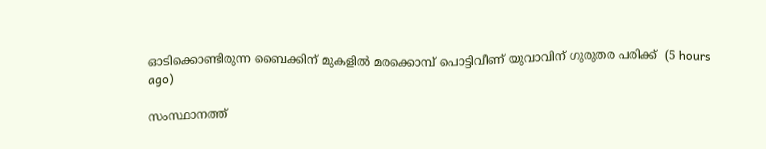ഓടിക്കൊണ്ടിരുന്ന ബൈക്കിന് മുകളില്‍ മരക്കൊമ്പ് പൊട്ടിവീണ് യുവാവിന് ഗുരുതര പരിക്ക്  (5 hours ago)

സംസ്ഥാനത്ത്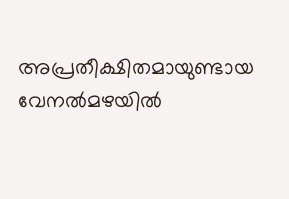അപ്രതീക്ഷിതമായുണ്ടായ വേനൽമഴയിൽ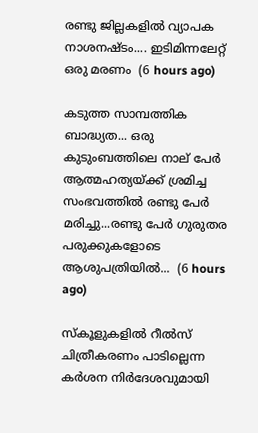രണ്ടു ജില്ലകളിൽ വ്യാപക നാശനഷ്ടം.... ഇടിമിന്നലേറ്റ് ഒരു മരണം  (6 hours ago)

കടുത്ത സാമ്പത്തിക ബാദ്ധ്യത... ഒരു കുടുംബത്തിലെ നാല് പേർ ആത്മഹത്യയ്ക്ക് ശ്രമിച്ച സംഭവത്തിൽ രണ്ടു പേർ മരിച്ചു...രണ്ടു പേർ ഗുരുതര പരുക്കുകളോടെ ആശുപത്രിയിൽ...  (6 hours ago)

സ്‌കൂളുകളിൽ റീൽസ് ചിത്രീകരണം പാടില്ലെന്ന കർശന നിർദേശവുമായി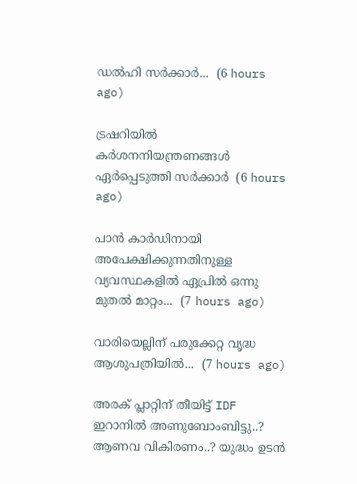ഡൽഹി സർക്കാർ...  (6 hours ago)

ട്രഷറിയിൽ കർശനനിയന്ത്രണങ്ങൾ ഏർപ്പെടുത്തി സർക്കാർ  (6 hours ago)

പാൻ കാർഡിനായി അപേക്ഷിക്കുന്നതിനുള്ള വ്യവസ്ഥകളിൽ ഏപ്രിൽ ഒന്നു മുതൽ മാറ്റം...  (7 hours ago)

വാരിയെല്ലിന് പരുക്കേറ്റ വൃദ്ധ ആശുപത്രിയിൽ...  (7 hours ago)

അരക് പ്ലാറ്റിന് തീയിട്ട് IDF ഇറാനിൽ അണുബോംബിട്ടു..? ആണവ വികിരണം..? യുദ്ധം ഉടൻ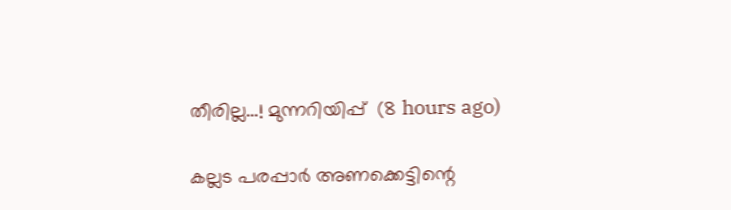തീരില്ല...! മുന്നറിയിപ്പ്  (8 hours ago)

കല്ലട പരപ്പാർ അണക്കെട്ടിന്റെ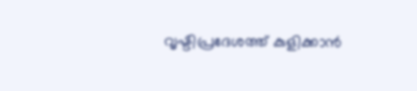വൃഷ്ടിപ്രദേശത്ത് കുളിക്കാൻ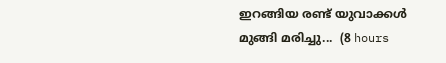ഇറങ്ങിയ രണ്ട് യുവാക്കൾ മുങ്ങി മരിച്ചു...  (8 hours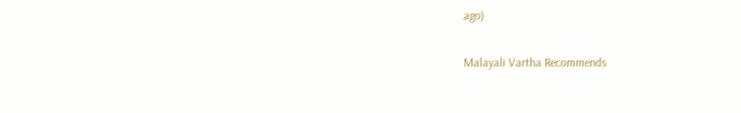ago)

Malayali Vartha Recommends